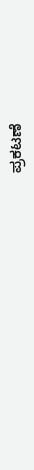ಪ್ರಕಟಣೆ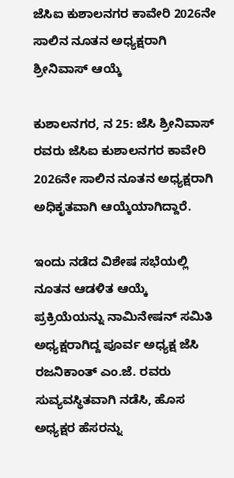ಜೆಸಿಐ ಕುಶಾಲನಗರ ಕಾವೇರಿ 2026ನೇ ಸಾಲಿನ ನೂತನ ಅಧ್ಯಕ್ಷರಾಗಿ ಶ್ರೀನಿವಾಸ್ ಆಯ್ಕೆ

ಕುಶಾಲನಗರ, ನ 25: ಜೆಸಿ ಶ್ರೀನಿವಾಸ್ ರವರು ಜೆಸಿಐ ಕುಶಾಲನಗರ ಕಾವೇರಿ 2026ನೇ ಸಾಲಿನ ನೂತನ ಅಧ್ಯಕ್ಷರಾಗಿ ಅಧಿಕೃತವಾಗಿ ಆಯ್ಕೆಯಾಗಿದ್ದಾರೆ.

ಇಂದು ನಡೆದ ವಿಶೇಷ ಸಭೆಯಲ್ಲಿ ನೂತನ ಆಡಳಿತ ಆಯ್ಕೆ ಪ್ರಕ್ರಿಯೆಯನ್ನು ನಾಮಿನೇಷನ್ ಸಮಿತಿ ಅಧ್ಯಕ್ಷರಾಗಿದ್ದ ಪೂರ್ವ ಅಧ್ಯಕ್ಷ ಜೆಸಿ ರಜನಿಕಾಂತ್ ಎಂ.ಜೆ. ರವರು ಸುವ್ಯವಸ್ಥಿತವಾಗಿ ನಡೆಸಿ, ಹೊಸ ಅಧ್ಯಕ್ಷರ ಹೆಸರನ್ನು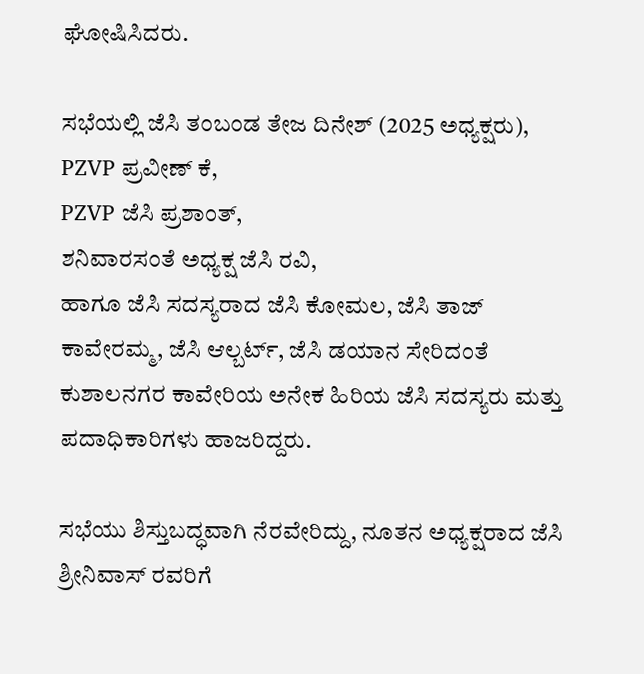ಘೋಷಿಸಿದರು.

ಸಭೆಯಲ್ಲಿ ಜೆಸಿ ತಂಬಂಡ ತೇಜ ದಿನೇಶ್ (2025 ಅಧ್ಯಕ್ಷರು),
PZVP ಪ್ರವೀಣ್ ಕೆ,
PZVP ಜೆಸಿ ಪ್ರಶಾಂತ್,
ಶನಿವಾರಸಂತೆ ಅಧ್ಯಕ್ಷ ಜೆಸಿ ರವಿ,
ಹಾಗೂ ಜೆಸಿ ಸದಸ್ಯರಾದ ಜೆಸಿ ಕೋಮಲ, ಜೆಸಿ ತಾಜ್ ಕಾವೇರಮ್ಮ, ಜೆಸಿ ಆಲ್ಬರ್ಟ್, ಜೆಸಿ ಡಯಾನ ಸೇರಿದಂತೆ
ಕುಶಾಲನಗರ ಕಾವೇರಿಯ ಅನೇಕ ಹಿರಿಯ ಜೆಸಿ ಸದಸ್ಯರು ಮತ್ತು ಪದಾಧಿಕಾರಿಗಳು ಹಾಜರಿದ್ದರು.

ಸಭೆಯು ಶಿಸ್ತುಬದ್ಧವಾಗಿ ನೆರವೇರಿದ್ದು, ನೂತನ ಅಧ್ಯಕ್ಷರಾದ ಜೆಸಿ ಶ್ರೀನಿವಾಸ್ ರವರಿಗೆ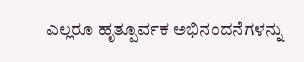ಎಲ್ಲರೂ ಹೃತ್ಪೂರ್ವಕ ಅಭಿನಂದನೆಗಳನ್ನು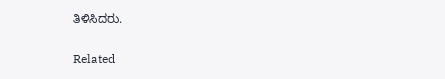ತಿಳಿಸಿದರು.

Related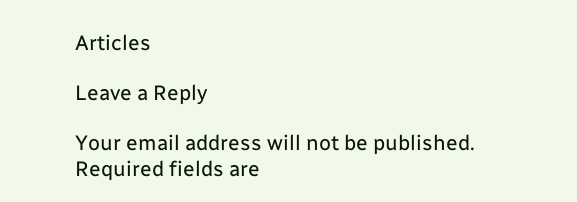Articles

Leave a Reply

Your email address will not be published. Required fields are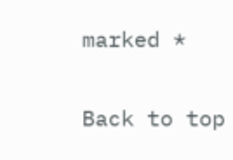marked *

Back to top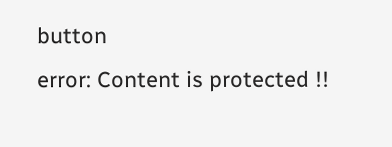button
error: Content is protected !!